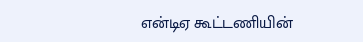என்டிஏ கூட்டணியின்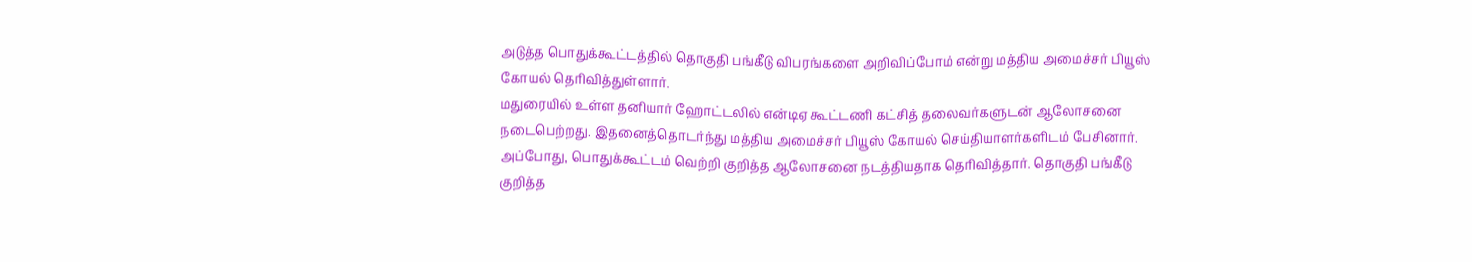அடுத்த பொதுக்கூட்டத்தில் தொகுதி பங்கீடு விபரங்களை அறிவிப்போம் என்று மத்திய அமைச்சர் பியூஸ் கோயல் தெரிவித்துள்ளார்.
மதுரையில் உள்ள தனியார் ஹோட்டலில் என்டிஏ கூட்டணி கட்சித் தலைவர்களுடன் ஆலோசனை நடைபெற்றது. இதனைத்தொடர்ந்து மத்திய அமைச்சர் பியூஸ் கோயல் செய்தியாளர்களிடம் பேசினார்.
அப்போது, பொதுக்கூட்டம் வெற்றி குறித்த ஆலோசனை நடத்தியதாக தெரிவித்தார். தொகுதி பங்கீடு குறித்த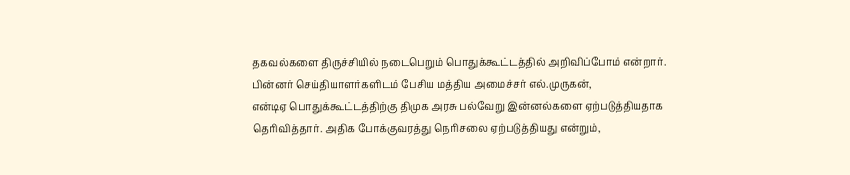தகவல்களை திருச்சியில் நடைபெறும் பொதுக்கூட்டத்தில் அறிவிப்போம் என்றார்.
பின்னர் செய்தியாளர்களிடம் பேசிய மத்திய அமைச்சர் எல்.முருகன்,
என்டிஏ பொதுக்கூட்டத்திற்கு திமுக அரசு பல்வேறு இன்னல்களை ஏற்படுத்தியதாக தெரிவித்தார். அதிக போக்குவரத்து நெரிசலை ஏற்படுத்தியது என்றும்,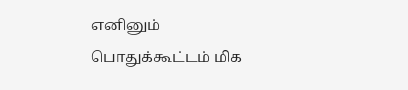எனினும் பொதுக்கூட்டம் மிக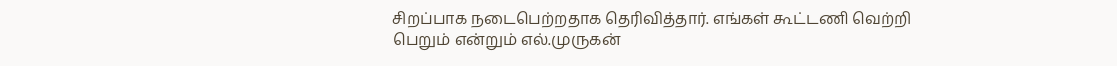சிறப்பாக நடைபெற்றதாக தெரிவித்தார். எங்கள் கூட்டணி வெற்றி பெறும் என்றும் எல்.முருகன்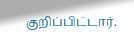குறிப்பிட்டார்.